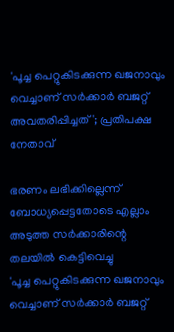'പൂച്ച പെറ്റുകിടക്കുന്ന ഖജനാവും വെച്ചാണ് സർക്കാർ ബജറ്റ് അവതരിപ്പിച്ചത്'; പ്രതിപക്ഷ നേതാവ്

ഭരണം ലഭിക്കില്ലെന്ന് ബോധ്യപ്പെട്ടതോടെ എല്ലാം അടുത്ത സർക്കാരിന്റെ തലയിൽ കെട്ടിവെച്ചു
'പൂച്ച പെറ്റുകിടക്കുന്ന ഖജനാവും വെച്ചാണ് സർക്കാർ ബജറ്റ്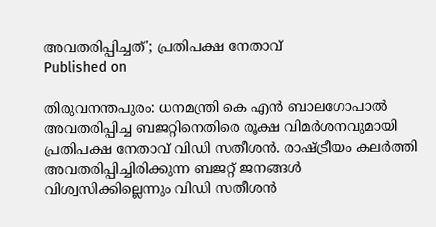അവതരിപ്പിച്ചത്'; പ്രതിപക്ഷ നേതാവ്
Published on

തിരുവനന്തപുരം: ധനമന്ത്രി കെ എൻ ബാലഗോപാൽ അവതരിപ്പിച്ച ബജറ്റിനെതിരെ രൂക്ഷ വിമർശനവുമായി പ്രതിപക്ഷ നേതാവ് വിഡി സതീശൻ. രാഷ്‌ട്രീയം കലർത്തി അവതരിപ്പിച്ചിരിക്കുന്ന ബജറ്റ് ജനങ്ങൾ വിശ്വസിക്കില്ലെന്നും വിഡി സതീശൻ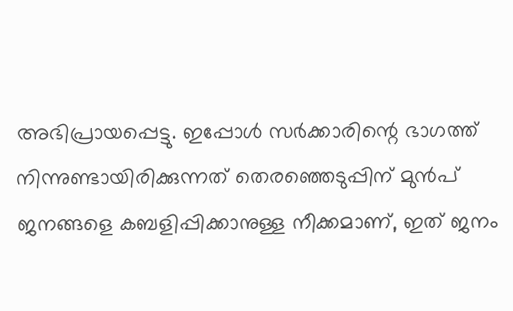അഭിപ്രായപ്പെട്ടു. ഇപ്പോൾ സർക്കാരിന്റെ ഭാഗത്ത് നിന്നുണ്ടായിരിക്കുന്നത് തെരഞ്ഞെടുപ്പിന് മുൻപ് ജനങ്ങളെ കബളിപ്പിക്കാനുള്ള നീക്കമാണ്, ഇത് ജനം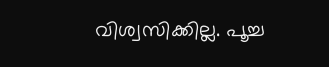വിശ്വസിക്കില്ല. പൂച്ച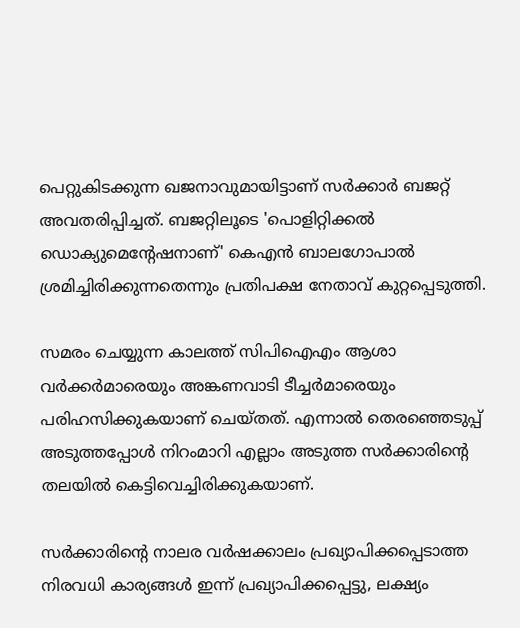പെറ്റുകിടക്കുന്ന ഖജനാവുമായിട്ടാണ് സർക്കാർ ബജറ്റ് അവതരിപ്പിച്ചത്. ബജറ്റിലൂടെ 'പൊളിറ്റിക്കൽ ഡൊക്യുമെന്റേഷനാണ്' കെഎൻ ബാലഗോപാൽ ശ്രമിച്ചിരിക്കുന്നതെന്നും പ്രതിപക്ഷ നേതാവ് കുറ്റപ്പെടുത്തി.

സമരം ചെയ്യുന്ന കാലത്ത് സിപിഐഎം ആശാ വർക്കർമാരെയും അങ്കണവാടി ടീച്ചർമാരെയും പരിഹസിക്കുകയാണ് ചെയ്തത്. എന്നാൽ തെരഞ്ഞെടുപ്പ് അടുത്തപ്പോൾ നിറംമാറി എല്ലാം അടുത്ത സർക്കാരിന്റെ തലയിൽ കെട്ടിവെച്ചിരിക്കുകയാണ്.

സർക്കാരിന്റെ നാലര വർഷക്കാലം പ്രഖ്യാപിക്കപ്പെടാത്ത നിരവധി കാര്യങ്ങൾ ഇന്ന് പ്രഖ്യാപിക്കപ്പെട്ടു, ലക്ഷ്യം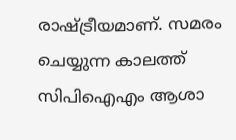രാഷ്ട്രീയമാണ്. സമരം ചെയ്യുന്ന കാലത്ത് സിപിഐഎം ആശാ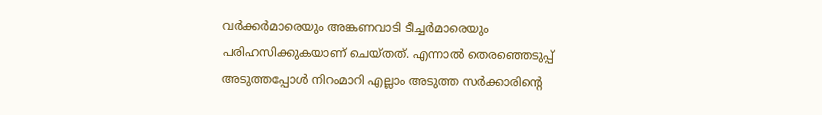വർക്കർമാരെയും അങ്കണവാടി ടീച്ചർമാരെയും പരിഹസിക്കുകയാണ് ചെയ്തത്. എന്നാൽ തെരഞ്ഞെടുപ്പ് അടുത്തപ്പോൾ നിറംമാറി എല്ലാം അടുത്ത സർക്കാരിന്റെ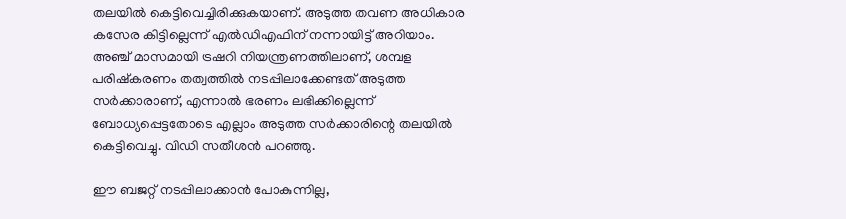തലയിൽ കെട്ടിവെച്ചിരിക്കുകയാണ്. അടുത്ത തവണ അധികാര കസേര കിട്ടില്ലെന്ന് എൽഡിഎഫിന് നന്നായിട്ട് അറിയാം. അഞ്ച് മാസമായി ട്രഷറി നിയന്ത്രണത്തിലാണ്, ശമ്പള പരിഷ്കരണം തത്വത്തിൽ നടപ്പിലാക്കേണ്ടത് അടുത്ത സർക്കാരാണ്, എന്നാൽ ഭരണം ലഭിക്കില്ലെന്ന് ബോധ്യപ്പെട്ടതോടെ എല്ലാം അടുത്ത സർക്കാരിന്റെ തലയിൽ കെട്ടിവെച്ചു. വിഡി സതീശൻ പറഞ്ഞു.

ഈ ബജറ്റ് നടപ്പിലാക്കാൻ പോകുന്നില്ല,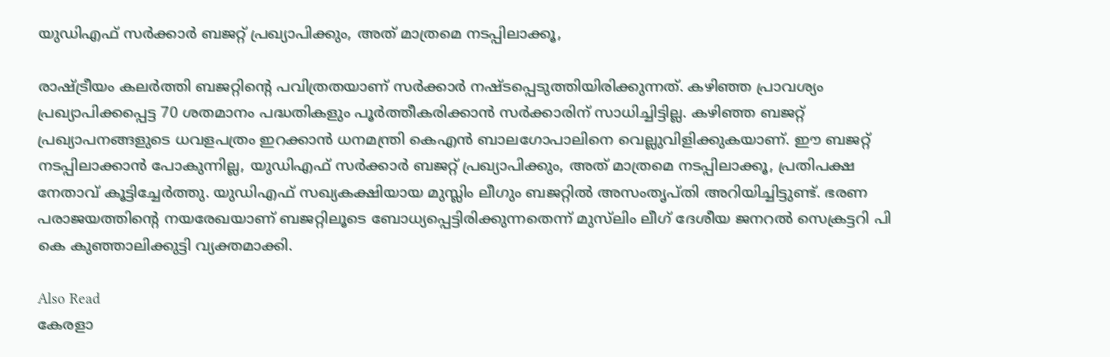യുഡിഎഫ് സർക്കാർ ബജറ്റ് പ്രഖ്യാപിക്കും, അത് മാത്രമെ നടപ്പിലാക്കൂ,

രാഷ്ട്രീയം കലർത്തി ബജറ്റിന്റെ പവിത്രതയാണ് സർക്കാർ നഷ്ടപ്പെടുത്തിയിരിക്കുന്നത്. കഴിഞ്ഞ പ്രാവശ്യം പ്രഖ്യാപിക്കപ്പെട്ട 70 ശതമാനം പദ്ധതികളും പൂർത്തീകരിക്കാൻ സർക്കാരിന് സാധിച്ചിട്ടില്ല. കഴിഞ്ഞ ബജറ്റ് പ്രഖ്യാപനങ്ങളുടെ ധവളപത്രം ഇറക്കാൻ ധനമന്ത്രി കെഎൻ ബാലഗോപാലിനെ വെല്ലുവിളിക്കുകയാണ്. ഈ ബജറ്റ് നടപ്പിലാക്കാൻ പോകുന്നില്ല, യുഡിഎഫ് സർക്കാർ ബജറ്റ് പ്രഖ്യാപിക്കും, അത് മാത്രമെ നടപ്പിലാക്കൂ, പ്രതിപക്ഷ നേതാവ് കൂട്ടിച്ചേർത്തു. യുഡിഎഫ് സഖ്യകക്ഷിയായ മുസ്ലിം ലീഗും ബജറ്റിൽ അസംതൃപ്തി അറിയിച്ചിട്ടുണ്ട്. ഭരണ പരാജയത്തിന്റെ നയരേഖയാണ് ബജറ്റിലൂടെ ബോധ്യപ്പെട്ടിരിക്കുന്നതെന്ന് മുസ്‌ലിം ലീഗ് ദേശീയ ജനറൽ സെക്രട്ടറി പി കെ കുഞ്ഞാലിക്കുട്ടി വ്യക്തമാക്കി.

Also Read
കേരളാ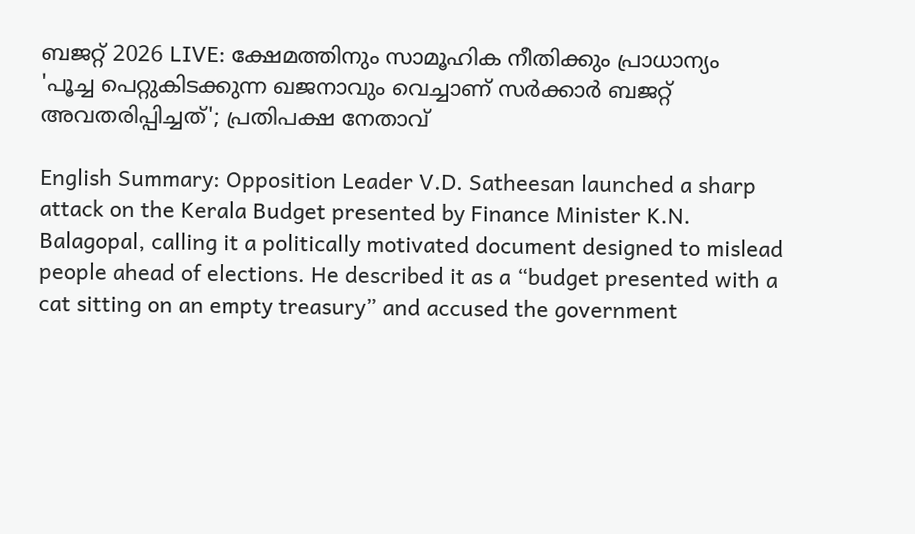ബജറ്റ് 2026 LIVE: ക്ഷേമത്തിനും സാമൂഹിക നീതിക്കും പ്രാധാന്യം
'പൂച്ച പെറ്റുകിടക്കുന്ന ഖജനാവും വെച്ചാണ് സർക്കാർ ബജറ്റ് അവതരിപ്പിച്ചത്'; പ്രതിപക്ഷ നേതാവ്

English Summary: Opposition Leader V.D. Satheesan launched a sharp attack on the Kerala Budget presented by Finance Minister K.N. Balagopal, calling it a politically motivated document designed to mislead people ahead of elections. He described it as a “budget presented with a cat sitting on an empty treasury” and accused the government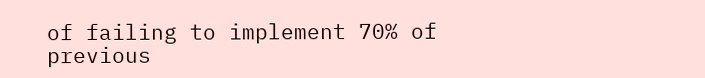of failing to implement 70% of previous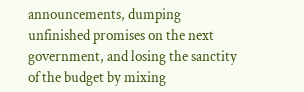announcements, dumping unfinished promises on the next government, and losing the sanctity of the budget by mixing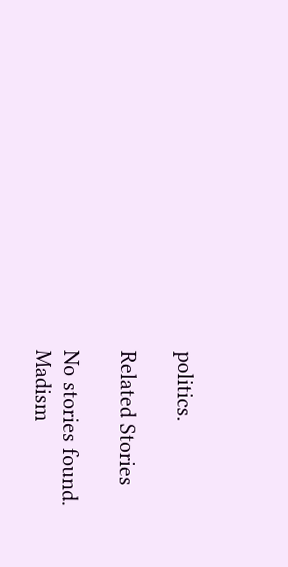politics.

Related Stories

No stories found.
Madism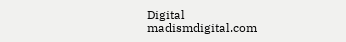Digital
madismdigital.com